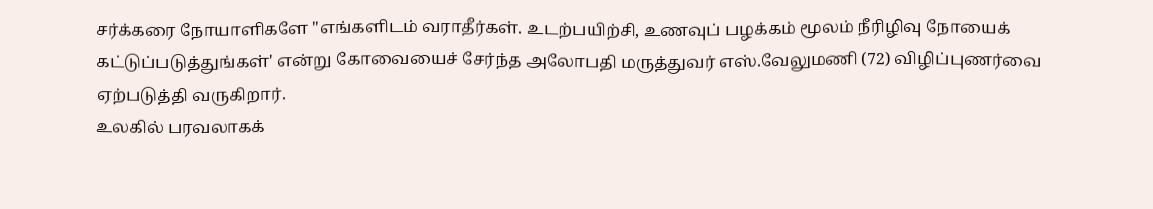சர்க்கரை நோயாளிகளே "எங்களிடம் வராதீர்கள். உடற்பயிற்சி, உணவுப் பழக்கம் மூலம் நீரிழிவு நோயைக் கட்டுப்படுத்துங்கள்' என்று கோவையைச் சேர்ந்த அலோபதி மருத்துவர் எஸ்.வேலுமணி (72) விழிப்புணர்வை ஏற்படுத்தி வருகிறார்.
உலகில் பரவலாகக்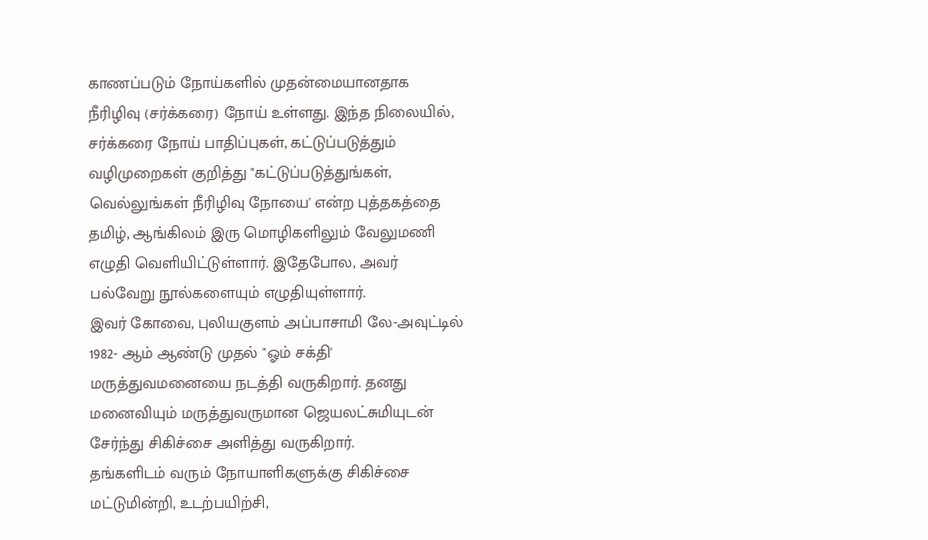காணப்படும் நோய்களில் முதன்மையானதாக நீரிழிவு (சர்க்கரை) நோய் உள்ளது. இந்த நிலையில், சர்க்கரை நோய் பாதிப்புகள், கட்டுப்படுத்தும் வழிமுறைகள் குறித்து "கட்டுப்படுத்துங்கள், வெல்லுங்கள் நீரிழிவு நோயை' என்ற புத்தகத்தை தமிழ், ஆங்கிலம் இரு மொழிகளிலும் வேலுமணி எழுதி வெளியிட்டுள்ளார். இதேபோல, அவர் பல்வேறு நூல்களையும் எழுதியுள்ளார்.
இவர் கோவை, புலியகுளம் அப்பாசாமி லே-அவுட்டில் 1982- ஆம் ஆண்டு முதல் "ஓம் சக்தி' மருத்துவமனையை நடத்தி வருகிறார். தனது மனைவியும் மருத்துவருமான ஜெயலட்சுமியுடன் சேர்ந்து சிகிச்சை அளித்து வருகிறார்.
தங்களிடம் வரும் நோயாளிகளுக்கு சிகிச்சை மட்டுமின்றி, உடற்பயிற்சி,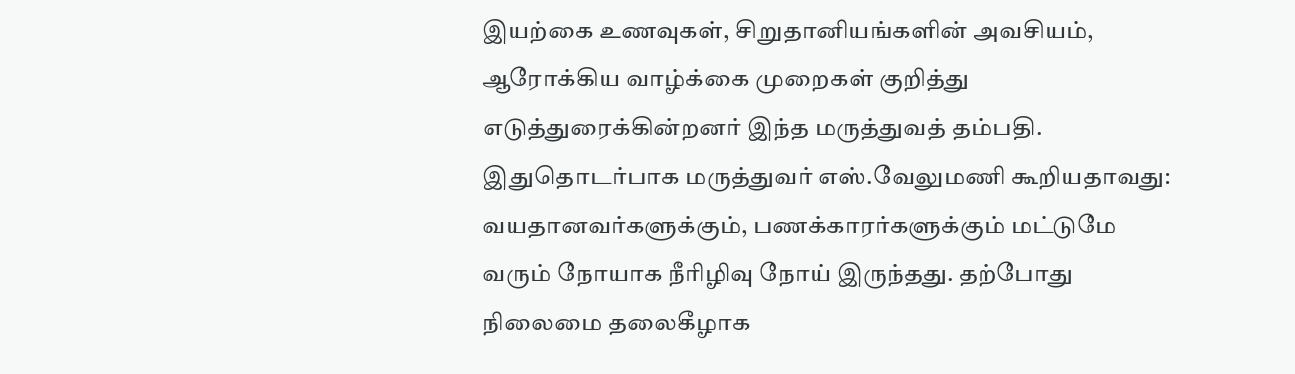இயற்கை உணவுகள், சிறுதானியங்களின் அவசியம், ஆரோக்கிய வாழ்க்கை முறைகள் குறித்து எடுத்துரைக்கின்றனர் இந்த மருத்துவத் தம்பதி.
இதுதொடர்பாக மருத்துவர் எஸ்.வேலுமணி கூறியதாவது:
வயதானவர்களுக்கும், பணக்காரர்களுக்கும் மட்டுமே வரும் நோயாக நீரிழிவு நோய் இருந்தது. தற்போது நிலைமை தலைகீழாக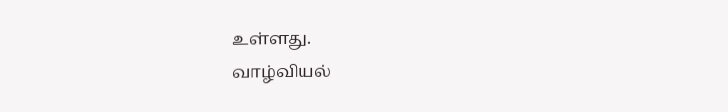உள்ளது.
வாழ்வியல்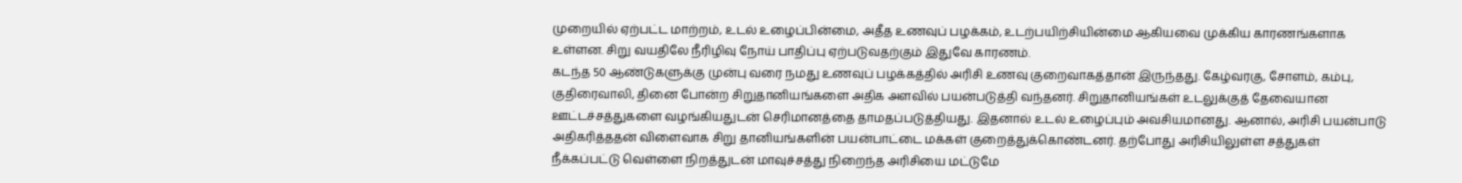முறையில் ஏற்பட்ட மாற்றம், உடல் உழைப்பின்மை, அதீத உணவுப் பழக்கம், உடற்பயிற்சியின்மை ஆகியவை முக்கிய காரணங்களாக உள்ளன. சிறு வயதிலே நீரிழிவு நோய் பாதிப்பு ஏற்படுவதற்கும் இதுவே காரணம்.
கடந்த 50 ஆண்டுகளுக்கு முன்பு வரை நமது உணவுப் பழக்கத்தில் அரிசி உணவு குறைவாகத்தான் இருந்தது. கேழ்வரகு, சோளம், கம்பு, குதிரைவாலி, தினை போன்ற சிறுதானியங்களை அதிக அளவில் பயன்படுத்தி வந்தனர். சிறுதானியங்கள் உடலுக்குத் தேவையான ஊட்டச்சத்துகளை வழங்கியதுடன் செரிமானத்தை தாமதப்படுத்தியது. இதனால் உடல் உழைப்பும் அவசியமானது. ஆனால், அரிசி பயன்பாடு அதிகரித்ததன் விளைவாக சிறு தானியங்களின் பயன்பாட்டை மக்கள் குறைத்துக்கொண்டனர். தற்போது அரிசியிலுள்ள சத்துகள் நீக்கப்பட்டு வெள்ளை நிறத்துடன் மாவுச்சத்து நிறைந்த அரிசியை மட்டுமே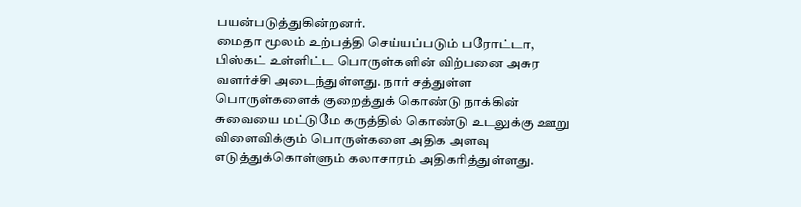பயன்படுத்துகின்றனர்.
மைதா மூலம் உற்பத்தி செய்யப்படும் பரோட்டா, பிஸ்கட் உள்ளிட்ட பொருள்களின் விற்பனை அசுர வளர்ச்சி அடைந்துள்ளது. நார் சத்துள்ள பொருள்களைக் குறைத்துக் கொண்டு நாக்கின் சுவையை மட்டுமே கருத்தில் கொண்டு உடலுக்கு ஊறு விளைவிக்கும் பொருள்களை அதிக அளவு எடுத்துக்கொள்ளும் கலாசாரம் அதிகரித்துள்ளது.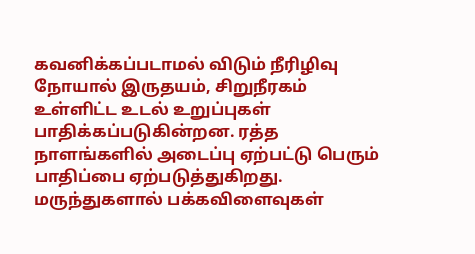கவனிக்கப்படாமல் விடும் நீரிழிவு நோயால் இருதயம், சிறுநீரகம் உள்ளிட்ட உடல் உறுப்புகள் பாதிக்கப்படுகின்றன. ரத்த நாளங்களில் அடைப்பு ஏற்பட்டு பெரும் பாதிப்பை ஏற்படுத்துகிறது. மருந்துகளால் பக்கவிளைவுகள்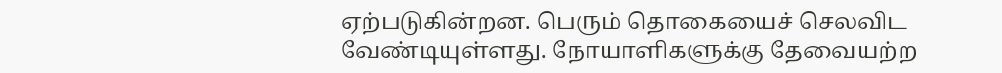ஏற்படுகின்றன. பெரும் தொகையைச் செலவிட வேண்டியுள்ளது. நோயாளிகளுக்கு தேவையற்ற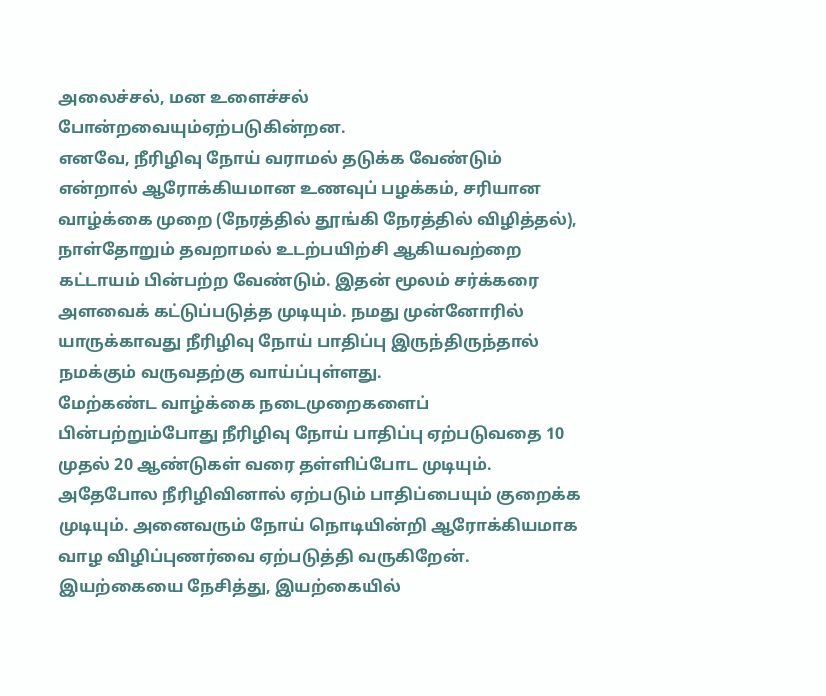அலைச்சல், மன உளைச்சல் போன்றவையும்ஏற்படுகின்றன.
எனவே, நீரிழிவு நோய் வராமல் தடுக்க வேண்டும் என்றால் ஆரோக்கியமான உணவுப் பழக்கம், சரியான வாழ்க்கை முறை (நேரத்தில் தூங்கி நேரத்தில் விழித்தல்), நாள்தோறும் தவறாமல் உடற்பயிற்சி ஆகியவற்றை கட்டாயம் பின்பற்ற வேண்டும். இதன் மூலம் சர்க்கரை அளவைக் கட்டுப்படுத்த முடியும். நமது முன்னோரில் யாருக்காவது நீரிழிவு நோய் பாதிப்பு இருந்திருந்தால் நமக்கும் வருவதற்கு வாய்ப்புள்ளது.
மேற்கண்ட வாழ்க்கை நடைமுறைகளைப் பின்பற்றும்போது நீரிழிவு நோய் பாதிப்பு ஏற்படுவதை 10 முதல் 20 ஆண்டுகள் வரை தள்ளிப்போட முடியும். அதேபோல நீரிழிவினால் ஏற்படும் பாதிப்பையும் குறைக்க முடியும். அனைவரும் நோய் நொடியின்றி ஆரோக்கியமாக வாழ விழிப்புணர்வை ஏற்படுத்தி வருகிறேன். இயற்கையை நேசித்து, இயற்கையில்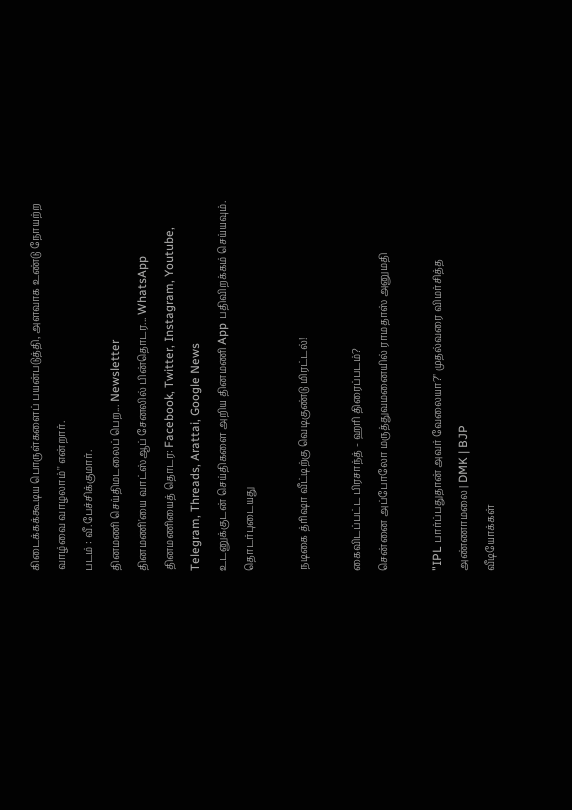கிடைக்கக்கூடிய பொருள்களைப் பயன்படுத்தி, அளவாக உண்டு நோயற்ற வாழ்வை வாழலாம்'' என்றார்.
படம் : வீ.பேச்சிக்குமார்.
தினமணி செய்திமடலைப் பெற... Newsletter
தினமணி'யை வாட்ஸ்ஆப் சேனலில் பின்தொடர... WhatsApp
தினமணியைத் தொடர: Facebook, Twitter, Instagram, Youtube, Telegram, Threads, Arattai, Google News
உடனுக்குடன் செய்திகளை அறிய தினமணி App பதிவிறக்கம் செய்யவும்.
தொடர்புடையது

நடிகை த்ரிஷா வீட்டிற்கு வெடிகுண்டு மிரட்டல்!

கைவிடப்பட்ட பிரசாந்த் - ஹரி திரைப்படம்?
சென்னை அப்போலோ மருத்துவமனையில் ராமதாஸ் அனுமதி

"IPL பார்ப்பதுதான் அவர் வேலையா?" முதல்வரை விமர்சித்த அண்ணாமலை | DMK | BJP
வீடியோக்கள்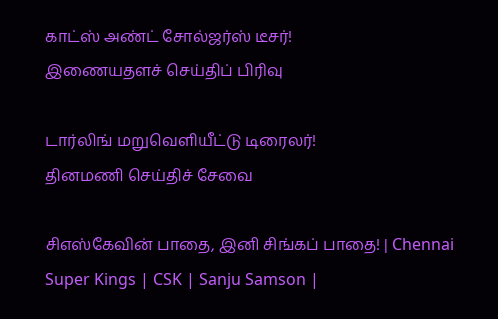காட்ஸ் அண்ட் சோல்ஜர்ஸ் டீசர்!
இணையதளச் செய்திப் பிரிவு

டார்லிங் மறுவெளியீட்டு டிரைலர்!
தினமணி செய்திச் சேவை

சிஎஸ்கேவின் பாதை, இனி சிங்கப் பாதை! | Chennai Super Kings | CSK | Sanju Samson |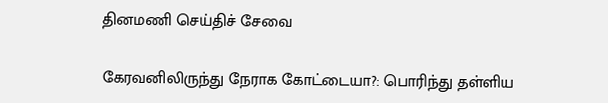தினமணி செய்திச் சேவை

கேரவனிலிருந்து நேராக கோட்டையா?: பொரிந்து தள்ளிய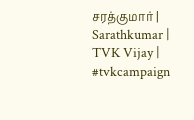சரத்குமார் | Sarathkumar | TVK Vijay | #tvkcampaign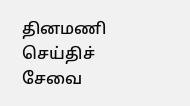தினமணி செய்திச் சேவை